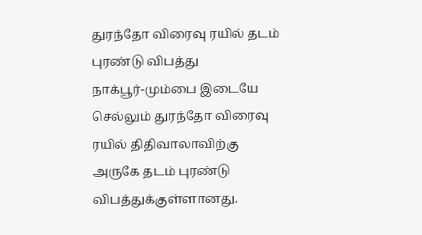துரந்தோ விரைவு ரயில் தடம் புரண்டு விபத்து
நாக்பூர்-மும்பை இடையே செல்லும் துரந்தோ விரைவு ரயில் திதிவாலாவிற்கு அருகே தடம் புரண்டு விபத்துக்குள்ளானது.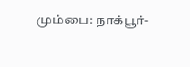மும்பை: நாக்பூர்-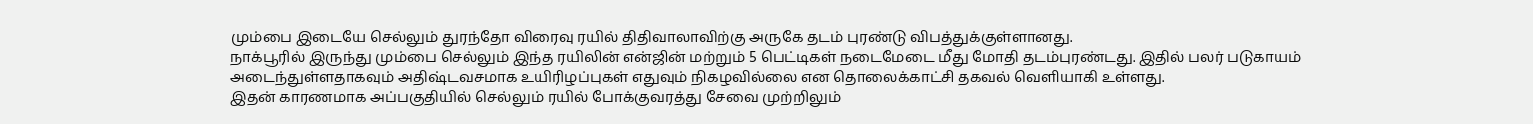மும்பை இடையே செல்லும் துரந்தோ விரைவு ரயில் திதிவாலாவிற்கு அருகே தடம் புரண்டு விபத்துக்குள்ளானது.
நாக்பூரில் இருந்து மும்பை செல்லும் இந்த ரயிலின் என்ஜின் மற்றும் 5 பெட்டிகள் நடைமேடை மீது மோதி தடம்புரண்டது. இதில் பலர் படுகாயம் அடைந்துள்ளதாகவும் அதிஷ்டவசமாக உயிரிழப்புகள் எதுவும் நிகழவில்லை என தொலைக்காட்சி தகவல் வெளியாகி உள்ளது.
இதன் காரணமாக அப்பகுதியில் செல்லும் ரயில் போக்குவரத்து சேவை முற்றிலும்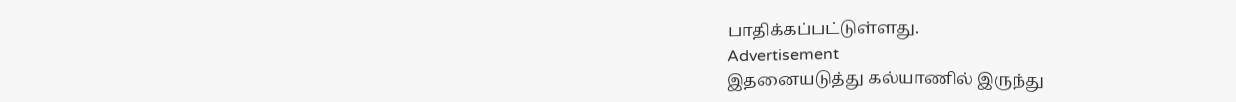பாதிக்கப்பட்டுள்ளது.
Advertisement
இதனையடுத்து கல்யாணில் இருந்து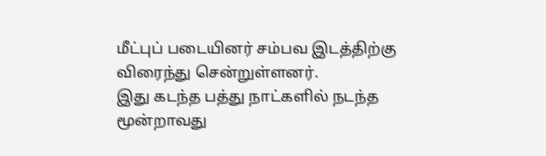மீட்புப் படையினர் சம்பவ இடத்திற்கு விரைந்து சென்றுள்ளனர்.
இது கடந்த பத்து நாட்களில் நடந்த மூன்றாவது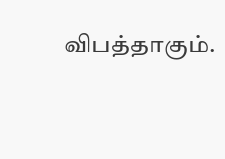விபத்தாகும்.